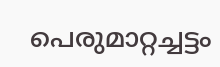പെരുമാറ്റച്ചട്ടം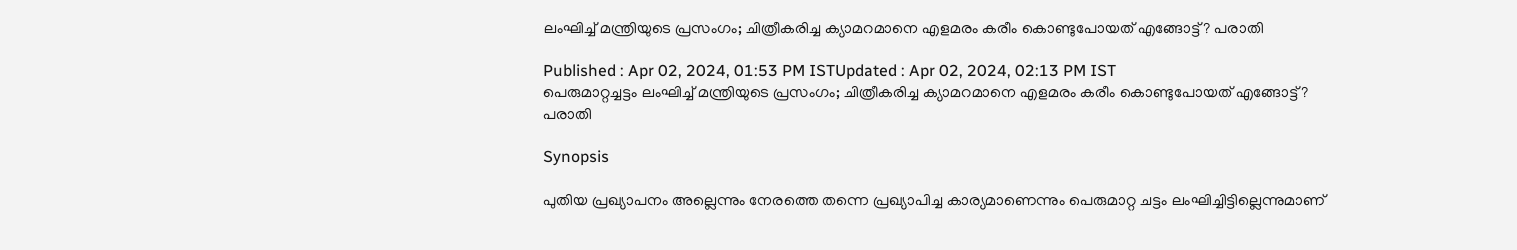ലംഘിച്ച് മന്ത്രിയുടെ പ്രസംഗം; ചിത്രീകരിച്ച ക്യാമറമാനെ എളമരം കരീം കൊണ്ടുപോയത് എങ്ങോട്ട്? പരാതി

Published : Apr 02, 2024, 01:53 PM ISTUpdated : Apr 02, 2024, 02:13 PM IST
പെരുമാറ്റച്ചട്ടം ലംഘിച്ച് മന്ത്രിയുടെ പ്രസംഗം; ചിത്രീകരിച്ച ക്യാമറമാനെ എളമരം കരീം കൊണ്ടുപോയത് എങ്ങോട്ട്? പരാതി

Synopsis

പുതിയ പ്രഖ്യാപനം അല്ലെന്നും നേരത്തെ തന്നെ പ്രഖ്യാപിച്ച കാര്യമാണെന്നും പെരുമാറ്റ ചട്ടം ലംഘിച്ചിട്ടില്ലെന്നുമാണ്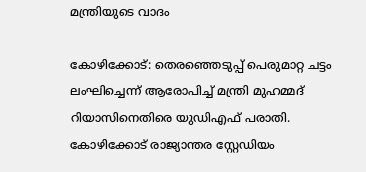മന്ത്രിയുടെ വാദം

കോഴിക്കോട്: തെരഞ്ഞെടുപ്പ് പെരുമാറ്റ ചട്ടം ലംഘിച്ചെന്ന് ആരോപിച്ച് മന്ത്രി മുഹമ്മദ് റിയാസിനെതിരെ യുഡിഎഫ് പരാതി. കോഴിക്കോട് രാജ്യാന്തര സ്റ്റേഡിയം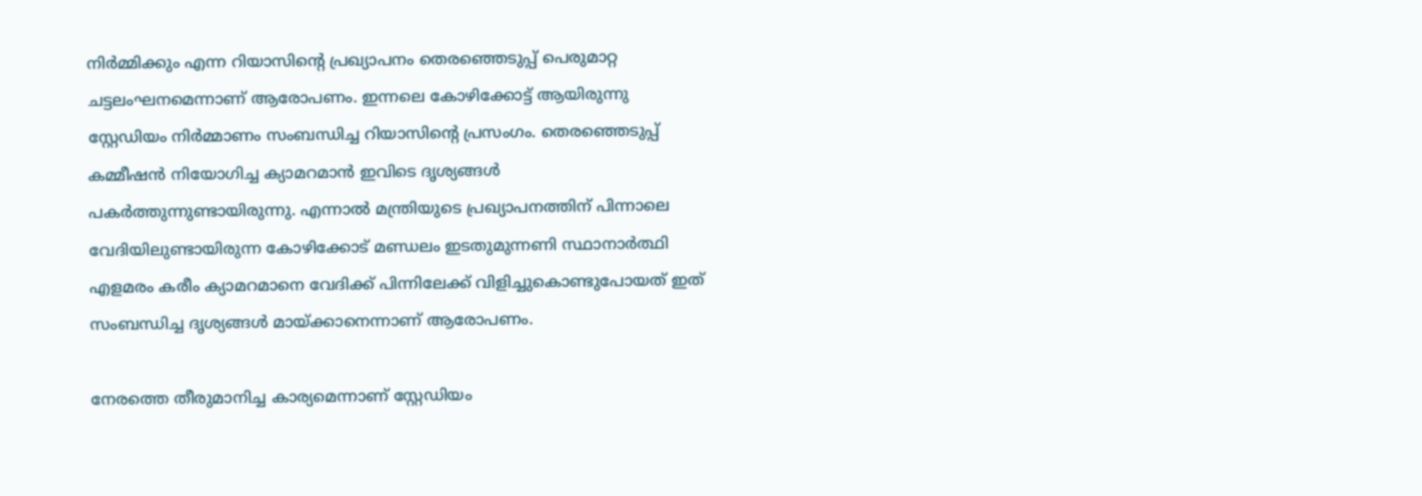നിർമ്മിക്കും എന്ന റിയാസിന്റെ പ്രഖ്യാപനം തെരഞ്ഞെടുപ്പ് പെരുമാറ്റ ചട്ടലംഘനമെന്നാണ് ആരോപണം. ഇന്നലെ കോഴിക്കോട്ട് ആയിരുന്നു സ്റ്റേഡിയം നിർമ്മാണം സംബന്ധിച്ച റിയാസിന്റെ പ്രസംഗം. തെരഞ്ഞെടുപ്പ് കമ്മീഷൻ നിയോഗിച്ച ക്യാമറമാൻ ഇവിടെ ദൃശ്യങ്ങൾ പകര്‍ത്തുന്നുണ്ടായിരുന്നു. എന്നാൽ മന്ത്രിയുടെ പ്രഖ്യാപനത്തിന് പിന്നാലെ വേദിയിലുണ്ടായിരുന്ന കോഴിക്കോട് മണ്ഡലം ഇടതുമുന്നണി സ്ഥാനാര്‍ത്ഥി എളമരം കരീം ക്യാമറമാനെ വേദിക്ക് പിന്നിലേക്ക് വിളിച്ചുകൊണ്ടുപോയത് ഇത് സംബന്ധിച്ച ദൃശ്യങ്ങൾ മായ്ക്കാനെന്നാണ് ആരോപണം.

നേരത്തെ തീരുമാനിച്ച കാര്യമെന്നാണ് സ്റ്റേഡിയം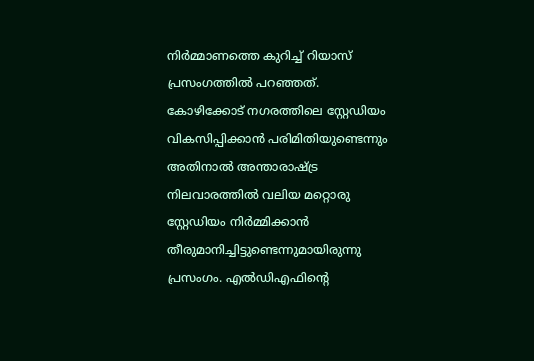നിര്‍മ്മാണത്തെ കുറിച്ച് റിയാസ് പ്രസംഗത്തിൽ പറഞ്ഞത്. കോഴിക്കോട് നഗരത്തിലെ സ്റ്റേഡിയം വികസിപ്പിക്കാൻ പരിമിതിയുണ്ടെന്നും അതിനാൽ അന്താരാഷ്ട്ര നിലവാരത്തിൽ വലിയ മറ്റൊരു സ്റ്റേഡിയം നിര്‍മ്മിക്കാൻ തീരുമാനിച്ചിട്ടുണ്ടെന്നുമായിരുന്നു പ്രസംഗം. എൽഡ‍ിഎഫിന്റെ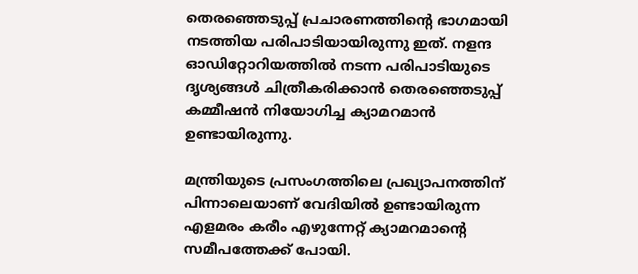തെരഞ്ഞെടുപ്പ് പ്രചാരണത്തിന്റെ ഭാഗമായി നടത്തിയ പരിപാടിയായിരുന്നു ഇത്. നളന്ദ ഓഡിറ്റോറിയത്തിൽ നടന്ന പരിപാടിയുടെ ദൃശ്യങ്ങൾ ചിത്രീകരിക്കാൻ തെരഞ്ഞെടുപ്പ് കമ്മീഷൻ നിയോഗിച്ച ക്യാമറമാൻ ഉണ്ടായിരുന്നു.

മന്ത്രിയുടെ പ്രസംഗത്തിലെ പ്രഖ്യാപനത്തിന് പിന്നാലെയാണ് വേദിയിൽ ഉണ്ടായിരുന്ന എളമരം കരീം എഴുന്നേറ്റ് ക്യാമറമാന്റെ സമീപത്തേക്ക് പോയി.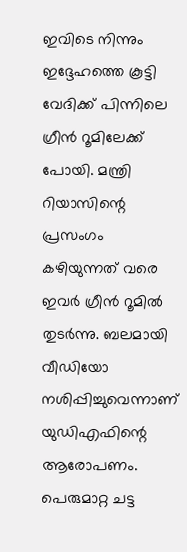ഇവിടെ നിന്നും ഇദ്ദേഹത്തെ കൂട്ടി വേദിക്ക് പിന്നിലെ ഗ്രീൻ റൂമിലേക്ക് പോയി. മന്ത്രി റിയാസിന്റെ പ്രസംഗം കഴിയുന്നത് വരെ ഇവര്‍ ഗ്രീൻ റൂമിൽ തുടര്‍ന്നു. ബലമായി വീഡിയോ നശിപ്പിച്ചുവെന്നാണ് യുഡിഎഫിന്റെ ആരോപണം. പെരുമാറ്റ ചട്ട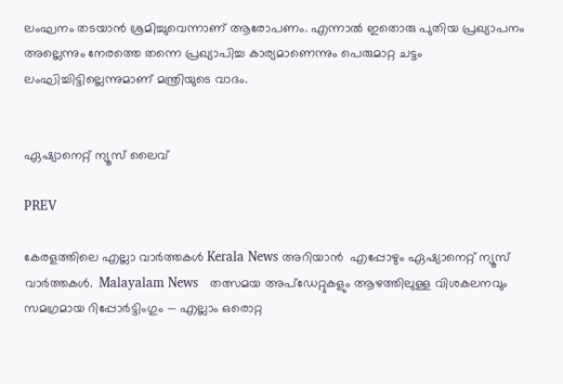ലംഘനം തടയാൻ ശ്രമിച്ചുവെന്നാണ് ആരോപണം. എന്നാൽ ഇതൊരു പുതിയ പ്രഖ്യാപനം അല്ലെന്നും നേരത്തെ തന്നെ പ്രഖ്യാപിച്ച കാര്യമാണെന്നും പെരുമാറ്റ ചട്ടം ലംഘിച്ചിട്ടില്ലെന്നുമാണ് മന്ത്രിയുടെ വാദം.


ഏഷ്യാനെറ്റ് ന്യൂസ് ലൈവ്

PREV

കേരളത്തിലെ എല്ലാ വാർത്തകൾ Kerala News അറിയാൻ  എപ്പോഴും ഏഷ്യാനെറ്റ് ന്യൂസ് വാർത്തകൾ.  Malayalam News   തത്സമയ അപ്‌ഡേറ്റുകളും ആഴത്തിലുള്ള വിശകലനവും സമഗ്രമായ റിപ്പോർട്ടിംഗും — എല്ലാം ഒരൊറ്റ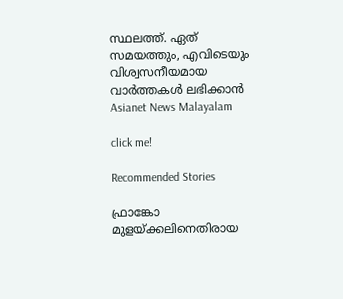സ്ഥലത്ത്. ഏത് സമയത്തും, എവിടെയും വിശ്വസനീയമായ വാർത്തകൾ ലഭിക്കാൻ Asianet News Malayalam

click me!

Recommended Stories

ഫ്രാങ്കോ മുളയ്ക്കലിനെതിരായ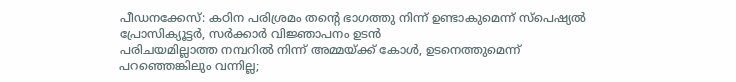പീഡനക്കേസ്: കഠിന പരിശ്രമം തന്റെ ഭാഗത്തു നിന്ന് ഉണ്ടാകുമെന്ന് സ്പെഷ്യൽ പ്രോസിക്യൂട്ടർ, സർക്കാർ വിജ്ഞാപനം ഉടൻ
പരിചയമില്ലാത്ത നമ്പറിൽ നിന്ന് അമ്മയ്ക്ക് കോൾ, ഉടനെത്തുമെന്ന് പറഞ്ഞെങ്കിലും വന്നില്ല;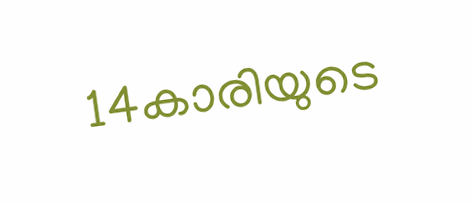14കാരിയുടെ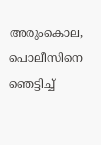അരുംകൊല, പൊലീസിനെ ഞെട്ടിച്ച്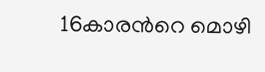16കാരന്‍റെ മൊഴി